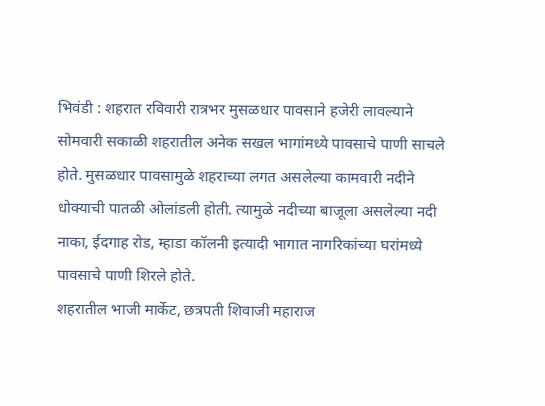भिवंडी : शहरात रविवारी रात्रभर मुसळधार पावसाने हजेरी लावल्याने सोमवारी सकाळी शहरातील अनेक सखल भागांमध्ये पावसाचे पाणी साचले होते. मुसळधार पावसामुळे शहराच्या लगत असलेल्या कामवारी नदीने धोक्याची पातळी ओलांडली होती. त्यामुळे नदीच्या बाजूला असलेल्या नदी नाका, ईदगाह रोड, म्हाडा कॉलनी इत्यादी भागात नागरिकांच्या घरांमध्ये पावसाचे पाणी शिरले होते.
शहरातील भाजी मार्केट, छत्रपती शिवाजी महाराज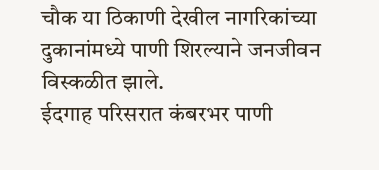चौक या ठिकाणी देखील नागरिकांच्या दुकानांमध्ये पाणी शिरल्याने जनजीवन विस्कळीत झाले.
ईदगाह परिसरात कंबरभर पाणी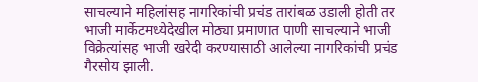साचल्याने महिलांसह नागरिकांची प्रचंड तारांबळ उडाली होती तर भाजी मार्केटमध्येदेखील मोठ्या प्रमाणात पाणी साचल्याने भाजी विक्रेत्यांसह भाजी खरेदी करण्यासाठी आलेल्या नागरिकांची प्रचंड गैरसोय झाली.